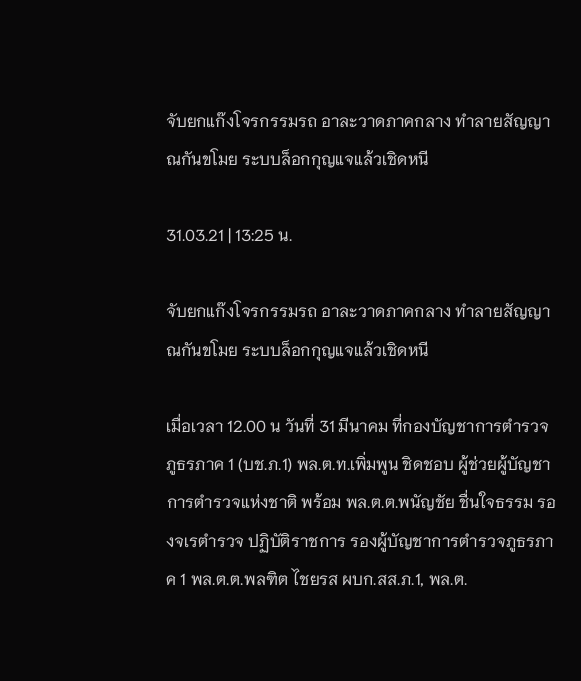จับยกแก๊งโจรกรรมรถ อาละวาดภาคกลาง ทำลายสัญญาณกันขโมย ระบบล็อกกุญแจแล้วเชิดหนี

31.03.21 | 13:25 น.

จับยกแก๊งโจรกรรมรถ อาละวาดภาคกลาง ทำลายสัญญาณกันขโมย ระบบล็อกกุญแจแล้วเชิดหนี

เมื่อเวลา 12.00 น วันที่ 31 มีนาคม ที่กองบัญชาการตำรวจภูธรภาค 1 (บช.ภ.1) พล.ต.ท.เพิ่มพูน ชิดชอบ ผู้ช่วยผู้บัญชาการตำรวจแห่งชาติ พร้อม พล.ต.ต.พนัญชัย ชื่นใจธรรม รองจเรตำรวจ ปฏิบัติราชการ รองผู้บัญชาการตำรวจภูธรภาค 1 พล.ต.ต.พลฑิต ไชยรส ผบก.สส.ภ.1, พล.ต.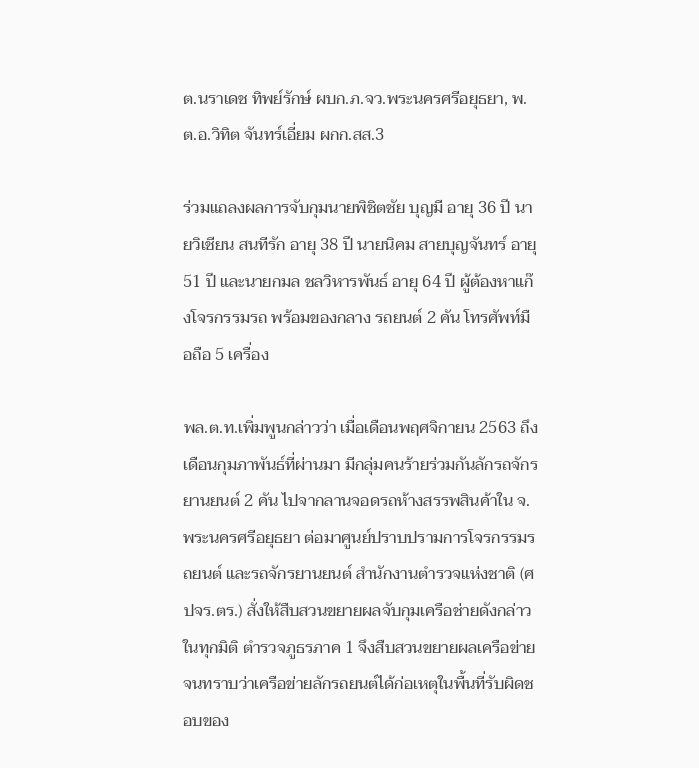ต.นราเดช ทิพย์รักษ์ ผบก.ภ.จว.พระนครศรีอยุธยา, พ.ต.อ.วิทิต จันทร์เอี่ยม ผกก.สส.3

ร่วมแถลงผลการจับกุมนายพิชิตชัย บุญมี อายุ 36 ปี นายวิเชียน สนทีรัก อายุ 38 ปี นายนิคม สายบุญจันทร์ อายุ 51 ปี และนายกมล ชลวิหารพันธ์ อายุ 64 ปี ผู้ต้องหาแก๊งโจรกรรมรถ พร้อมของกลาง รถยนต์ 2 คัน โทรศัพท์มือถือ 5 เครื่อง

พล.ต.ท.เพิ่มพูนกล่าวว่า เมื่อเดือนพฤศจิกายน 2563 ถึงเดือนกุมภาพันธ์ที่ผ่านมา มีกลุ่มคนร้ายร่วมกันลักรถจักรยานยนต์ 2 คัน ไปจากลานจอดรถห้างสรรพสินค้าใน จ.พระนครศรีอยุธยา ต่อมาศูนย์ปราบปรามการโจรกรรมรถยนต์ และรถจักรยานยนต์ สำนักงานตำรวจแห่งชาติ (ศปจร.ตร.) สั่งให้สืบสวนขยายผลจับกุมเครือช่ายดังกล่าวในทุกมิติ ตำรวจภูธรภาค 1 จึงสืบสวนขยายผลเครือข่ายจนทราบว่าเครือข่ายลักรถยนต์ได้ก่อเหตุในพื้นที่รับผิดชอบของ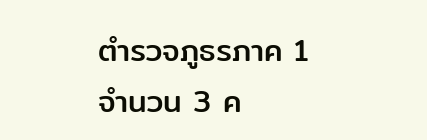ตำรวจภูธรภาค 1 จำนวน 3 ค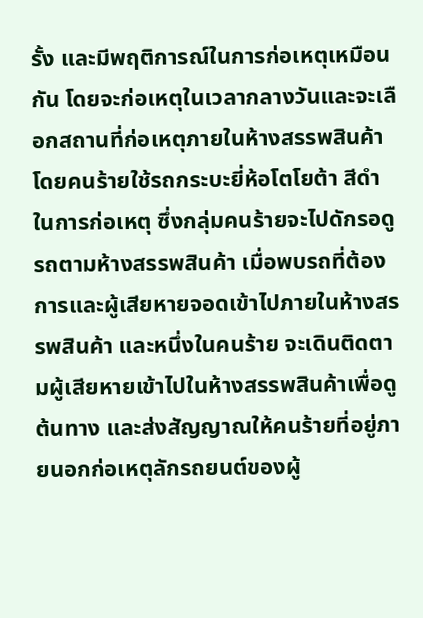รั้ง และมีพฤติการณ์ในการก่อเหตุเหมือนกัน โดยจะก่อเหตุในเวลากลางวันและจะเลือกสถานที่ก่อเหตุภายในห้างสรรพสินค้า โดยคนร้ายใช้รถกระบะยี่ห้อโตโยต้า สีดำ ในการก่อเหตุ ซึ่งกลุ่มคนร้ายจะไปดักรอดูรถตามห้างสรรพสินค้า เมื่อพบรถที่ต้องการและผู้เสียหายจอดเข้าไปภายในห้างสรรพสินค้า และหนึ่งในคนร้าย จะเดินติดตามผู้เสียหายเข้าไปในห้างสรรพสินค้าเพื่อดูต้นทาง และส่งสัญญาณให้คนร้ายที่อยู่ภายนอกก่อเหตุลักรถยนต์ของผู้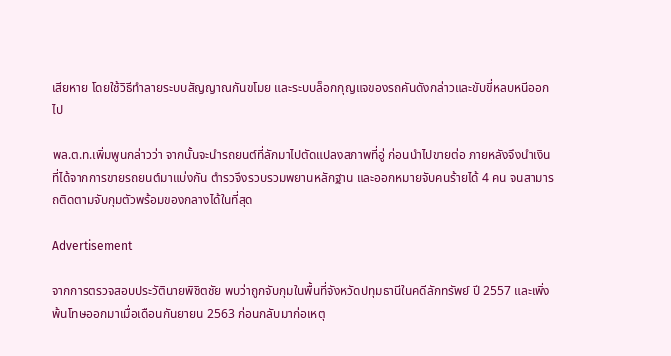เสียหาย โดยใช้วิธีทำลายระบบสัญญาณกันขโมย และระบบล็อกกุญแจของรถคันดังกล่าวและขับขี่หลบหนีออกไป

พล.ต.ท.เพิ่มพูนกล่าวว่า จากนั้นจะนำรถยนต์ที่ลักมาไปตัดแปลงสภาพที่อู่ ก่อนนำไปขายต่อ ภายหลังจึงนำเงินที่ได้จากการขายรถยนต์มาแบ่งกัน ตำรวจึงรวบรวมพยานหลักฐาน และออกหมายจับคนร้ายได้ 4 คน จนสามารถติดตามจับกุมตัวพร้อมของกลางได้ในที่สุด

Advertisement

จากการตรวจสอบประวัตินายพิชิตชัย พบว่าถูกจับกุมในพื้นที่จังหวัดปทุมธานีในคดีลักทรัพย์ ปี 2557 และเพิ่งพ้นโทษออกมาเมื่อเดือนกันยายน 2563 ก่อนกลับมาก่อเหตุ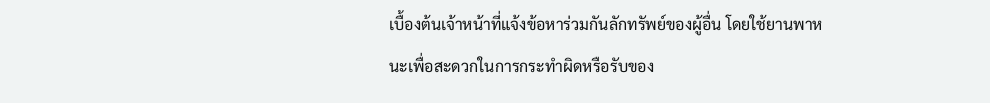เบื้องต้นเจ้าหน้าที่แจ้งข้อหาร่วมกันลักทรัพย์ของผู้อื่น โดยใช้ยานพาหนะเพื่อสะดวกในการกระทำผิดหรือรับของ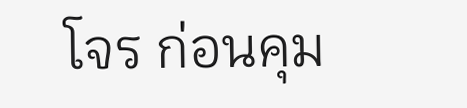โจร ก่อนคุม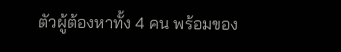ตัวผู้ต้องหาทั้ง 4 คน พร้อมของ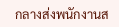กลางส่งพนักงานส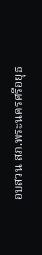อบสวน สภ.พระนครศรีอยุธ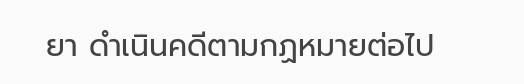ยา ดำเนินคดีตามกฏหมายต่อไป